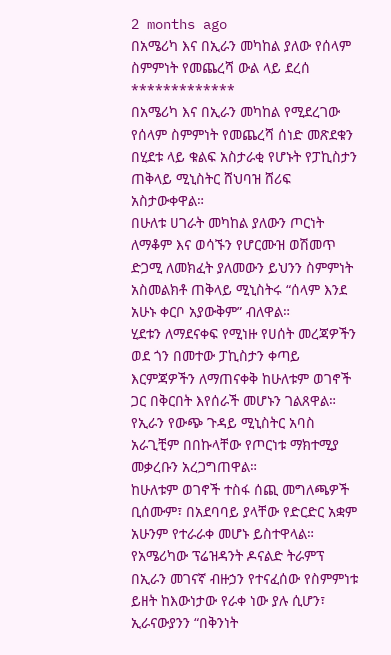2 months ago
በአሜሪካ እና በኢራን መካከል ያለው የሰላም ስምምነት የመጨረሻ ውል ላይ ደረሰ
*************
በአሜሪካ እና በኢራን መካከል የሚደረገው የሰላም ስምምነት የመጨረሻ ሰነድ መጽደቁን በሂደቱ ላይ ቁልፍ አስታራቂ የሆኑት የፓኪስታን ጠቅላይ ሚኒስትር ሸህባዝ ሸሪፍ አስታውቀዋል።
በሁለቱ ሀገራት መካከል ያለውን ጦርነት ለማቆም እና ወሳኙን የሆርሙዝ ወሽመጥ ድጋሚ ለመክፈት ያለመውን ይህንን ስምምነት አስመልክቶ ጠቅላይ ሚኒስትሩ “ሰላም እንደ አሁኑ ቀርቦ አያውቅም” ብለዋል።
ሂደቱን ለማደናቀፍ የሚነዙ የሀሰት መረጃዎችን ወደ ጎን በመተው ፓኪስታን ቀጣይ እርምጃዎችን ለማጠናቀቅ ከሁለቱም ወገኖች ጋር በቅርበት እየሰራች መሆኑን ገልጸዋል።
የኢራን የውጭ ጉዳይ ሚኒስትር አባስ አራጊቺም በበኩላቸው የጦርነቱ ማክተሚያ መቃረቡን አረጋግጠዋል።
ከሁለቱም ወገኖች ተስፋ ሰጪ መግለጫዎች ቢሰሙም፣ በአደባባይ ያላቸው የድርድር አቋም አሁንም የተራራቀ መሆኑ ይስተዋላል።
የአሜሪካው ፕሬዝዳንት ዶናልድ ትራምፕ በኢራን መገናኛ ብዙኃን የተናፈሰው የስምምነቱ ይዘት ከእውነታው የራቀ ነው ያሉ ሲሆን፣ ኢራናውያንን “በቅንነት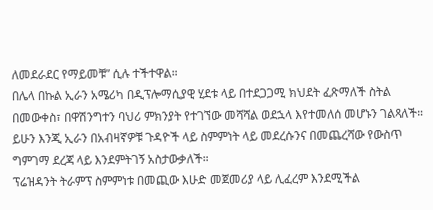ለመደራደር የማይመቹ” ሲሉ ተችተዋል።
በሌላ በኩል ኢራን አሜሪካ በዲፕሎማሲያዊ ሂደቱ ላይ በተደጋጋሚ ክህደት ፈጽማለች ስትል በመውቀስ፣ በዋሽንግተን ባህሪ ምክንያት የተገኘው መሻሻል ወደኋላ እየተመለሰ መሆኑን ገልጻለች።
ይሁን እንጂ ኢራን በአብዛኛዎቹ ጉዳዮች ላይ ስምምነት ላይ መደረሱንና በመጨረሻው የውስጥ ግምገማ ደረጃ ላይ እንደምትገኝ አስታውቃለች።
ፕሬዝዳንት ትራምፕ ስምምነቱ በመጪው እሁድ መጀመሪያ ላይ ሊፈረም እንደሚችል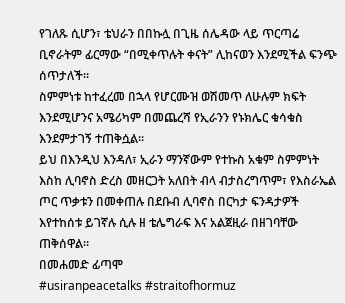የገለጹ ሲሆን፣ ቴህራን በበኩሏ በጊዜ ሰሌዳው ላይ ጥርጣሬ ቢኖራትም ፊርማው “በሚቀጥሉት ቀናት” ሊከናወን እንደሚችል ፍንጭ ሰጥታለች።
ስምምነቱ ከተፈረመ በኋላ የሆርሙዝ ወሽመጥ ለሁሉም ክፍት እንደሚሆንና አሜሪካም በመጨረሻ የኢራንን የኑክሌር ቁሳቁስ እንደምታገኝ ተጠቅሷል።
ይህ በእንዲህ እንዳለ፣ ኢራን ማንኛውም የተኩስ አቁም ስምምነት እስከ ሊባኖስ ድረስ መዘርጋት አለበት ብላ ብታስረግጥም፣ የእስራኤል ጦር ጥቃቱን በመቀጠሉ በደቡብ ሊባኖስ በርካታ ፍንዳታዎች እየተከሰቱ ይገኛሉ ሲሉ ዘ ቴሌግራፍ እና አልጀዚራ በዘገባቸው ጠቅሰዋል።
በመሐመድ ፊጣሞ
#usiranpeacetalks #straitofhormuz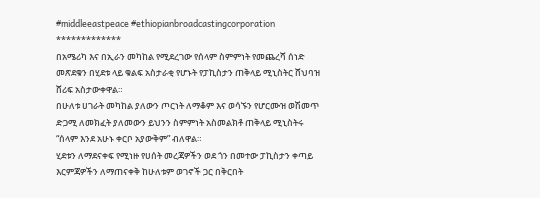#middleeastpeace #ethiopianbroadcastingcorporation
*************
በአሜሪካ እና በኢራን መካከል የሚደረገው የሰላም ስምምነት የመጨረሻ ሰነድ መጽደቁን በሂደቱ ላይ ቁልፍ አስታራቂ የሆኑት የፓኪስታን ጠቅላይ ሚኒስትር ሸህባዝ ሸሪፍ አስታውቀዋል።
በሁለቱ ሀገራት መካከል ያለውን ጦርነት ለማቆም እና ወሳኙን የሆርሙዝ ወሽመጥ ድጋሚ ለመክፈት ያለመውን ይህንን ስምምነት አስመልክቶ ጠቅላይ ሚኒስትሩ “ሰላም እንደ አሁኑ ቀርቦ አያውቅም” ብለዋል።
ሂደቱን ለማደናቀፍ የሚነዙ የሀሰት መረጃዎችን ወደ ጎን በመተው ፓኪስታን ቀጣይ እርምጃዎችን ለማጠናቀቅ ከሁለቱም ወገኖች ጋር በቅርበት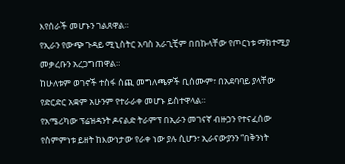እየሰራች መሆኑን ገልጸዋል።
የኢራን የውጭ ጉዳይ ሚኒስትር አባስ አራጊቺም በበኩላቸው የጦርነቱ ማክተሚያ መቃረቡን አረጋግጠዋል።
ከሁለቱም ወገኖች ተስፋ ሰጪ መግለጫዎች ቢሰሙም፣ በአደባባይ ያላቸው የድርድር አቋም አሁንም የተራራቀ መሆኑ ይስተዋላል።
የአሜሪካው ፕሬዝዳንት ዶናልድ ትራምፕ በኢራን መገናኛ ብዙኃን የተናፈሰው የስምምነቱ ይዘት ከእውነታው የራቀ ነው ያሉ ሲሆን፣ ኢራናውያንን “በቅንነት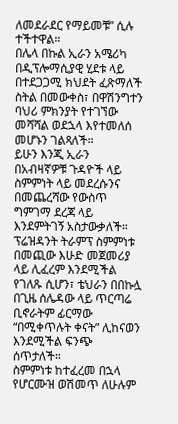ለመደራደር የማይመቹ” ሲሉ ተችተዋል።
በሌላ በኩል ኢራን አሜሪካ በዲፕሎማሲያዊ ሂደቱ ላይ በተደጋጋሚ ክህደት ፈጽማለች ስትል በመውቀስ፣ በዋሽንግተን ባህሪ ምክንያት የተገኘው መሻሻል ወደኋላ እየተመለሰ መሆኑን ገልጻለች።
ይሁን እንጂ ኢራን በአብዛኛዎቹ ጉዳዮች ላይ ስምምነት ላይ መደረሱንና በመጨረሻው የውስጥ ግምገማ ደረጃ ላይ እንደምትገኝ አስታውቃለች።
ፕሬዝዳንት ትራምፕ ስምምነቱ በመጪው እሁድ መጀመሪያ ላይ ሊፈረም እንደሚችል የገለጹ ሲሆን፣ ቴህራን በበኩሏ በጊዜ ሰሌዳው ላይ ጥርጣሬ ቢኖራትም ፊርማው “በሚቀጥሉት ቀናት” ሊከናወን እንደሚችል ፍንጭ ሰጥታለች።
ስምምነቱ ከተፈረመ በኋላ የሆርሙዝ ወሽመጥ ለሁሉም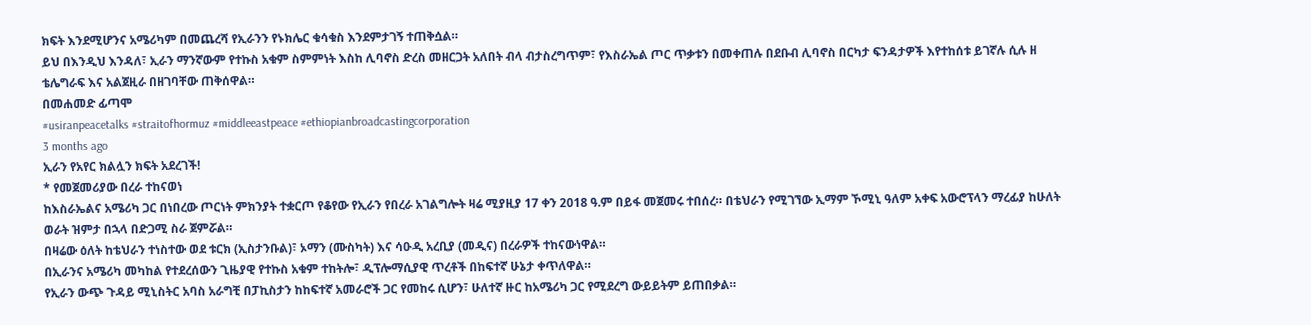ክፍት እንደሚሆንና አሜሪካም በመጨረሻ የኢራንን የኑክሌር ቁሳቁስ እንደምታገኝ ተጠቅሷል።
ይህ በእንዲህ እንዳለ፣ ኢራን ማንኛውም የተኩስ አቁም ስምምነት እስከ ሊባኖስ ድረስ መዘርጋት አለበት ብላ ብታስረግጥም፣ የእስራኤል ጦር ጥቃቱን በመቀጠሉ በደቡብ ሊባኖስ በርካታ ፍንዳታዎች እየተከሰቱ ይገኛሉ ሲሉ ዘ ቴሌግራፍ እና አልጀዚራ በዘገባቸው ጠቅሰዋል።
በመሐመድ ፊጣሞ
#usiranpeacetalks #straitofhormuz #middleeastpeace #ethiopianbroadcastingcorporation
3 months ago
ኢራን የአየር ክልሏን ክፍት አደረገች!
* የመጀመሪያው በረራ ተከናወነ
ከእስራኤልና አሜሪካ ጋር በነበረው ጦርነት ምክንያት ተቋርጦ የቆየው የኢራን የበረራ አገልግሎት ዛሬ ሚያዚያ 17 ቀን 2018 ዓ.ም በይፋ መጀመሩ ተበሰረ። በቴህራን የሚገኘው ኢማም ኾሚኒ ዓለም አቀፍ አውሮፕላን ማረፊያ ከሁለት ወራት ዝምታ በኋላ በድጋሚ ስራ ጀምሯል።
በዛሬው ዕለት ከቴህራን ተነስተው ወደ ቱርክ (ኢስታንቡል)፣ ኦማን (ሙስካት) እና ሳዑዲ አረቢያ (መዲና) በረራዎች ተከናውነዋል።
በኢራንና አሜሪካ መካከል የተደረሰውን ጊዜያዊ የተኩስ አቁም ተከትሎ፣ ዲፕሎማሲያዊ ጥረቶች በከፍተኛ ሁኔታ ቀጥለዋል።
የኢራን ውጭ ጉዳይ ሚኒስትር አባስ አራግቺ በፓኪስታን ከከፍተኛ አመራሮች ጋር የመከሩ ሲሆን፣ ሁለተኛ ዙር ከአሜሪካ ጋር የሚደረግ ውይይትም ይጠበቃል።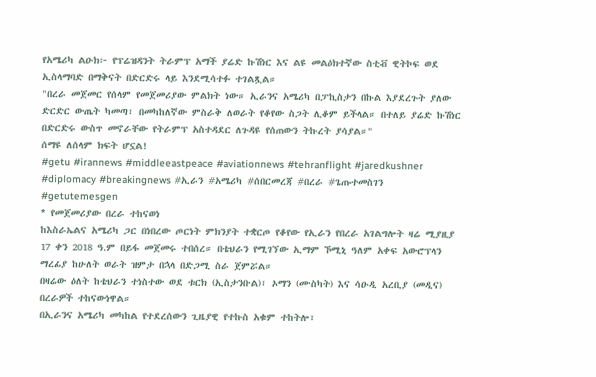የአሜሪካ ልዑክ፦ የፕሬዝዳንት ትራምፕ አማች ያሬድ ኩሽነር እና ልዩ መልዕክተኛው ስቲቭ ዊትኮፍ ወደ ኢስላማባድ በማቅናት በድርድሩ ላይ እንደሚሳተፉ ተገልጿል።
"በረራ መጀመር የሰላም የመጀመሪያው ምልክት ነው። ኢራንና አሜሪካ በፓኪስታን በኩል እያደረጉት ያለው ድርድር ውጤት ካመጣ፣ በመካከለኛው ምስራቅ ለወራት የቆየው ስጋት ሊቆም ይችላል። በተለይ ያሬድ ኩሽነር በድርድሩ ውስጥ መኖራቸው የትራምፕ አስተዳደር ለጉዳዩ የሰጠውን ትኩረት ያሳያል።"
ሰማዩ ለሰላም ክፍት ሆኗል!
#getu #irannews #middleeastpeace #aviationnews #tehranflight #jaredkushner #diplomacy #breakingnews #ኢራን #አሜሪካ #ሰበርመረጃ #በረራ #ጌጡተመስገን #getutemesgen
* የመጀመሪያው በረራ ተከናወነ
ከእስራኤልና አሜሪካ ጋር በነበረው ጦርነት ምክንያት ተቋርጦ የቆየው የኢራን የበረራ አገልግሎት ዛሬ ሚያዚያ 17 ቀን 2018 ዓ.ም በይፋ መጀመሩ ተበሰረ። በቴህራን የሚገኘው ኢማም ኾሚኒ ዓለም አቀፍ አውሮፕላን ማረፊያ ከሁለት ወራት ዝምታ በኋላ በድጋሚ ስራ ጀምሯል።
በዛሬው ዕለት ከቴህራን ተነስተው ወደ ቱርክ (ኢስታንቡል)፣ ኦማን (ሙስካት) እና ሳዑዲ አረቢያ (መዲና) በረራዎች ተከናውነዋል።
በኢራንና አሜሪካ መካከል የተደረሰውን ጊዜያዊ የተኩስ አቁም ተከትሎ፣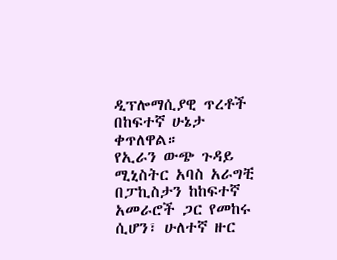ዲፕሎማሲያዊ ጥረቶች በከፍተኛ ሁኔታ ቀጥለዋል።
የኢራን ውጭ ጉዳይ ሚኒስትር አባስ አራግቺ በፓኪስታን ከከፍተኛ አመራሮች ጋር የመከሩ ሲሆን፣ ሁለተኛ ዙር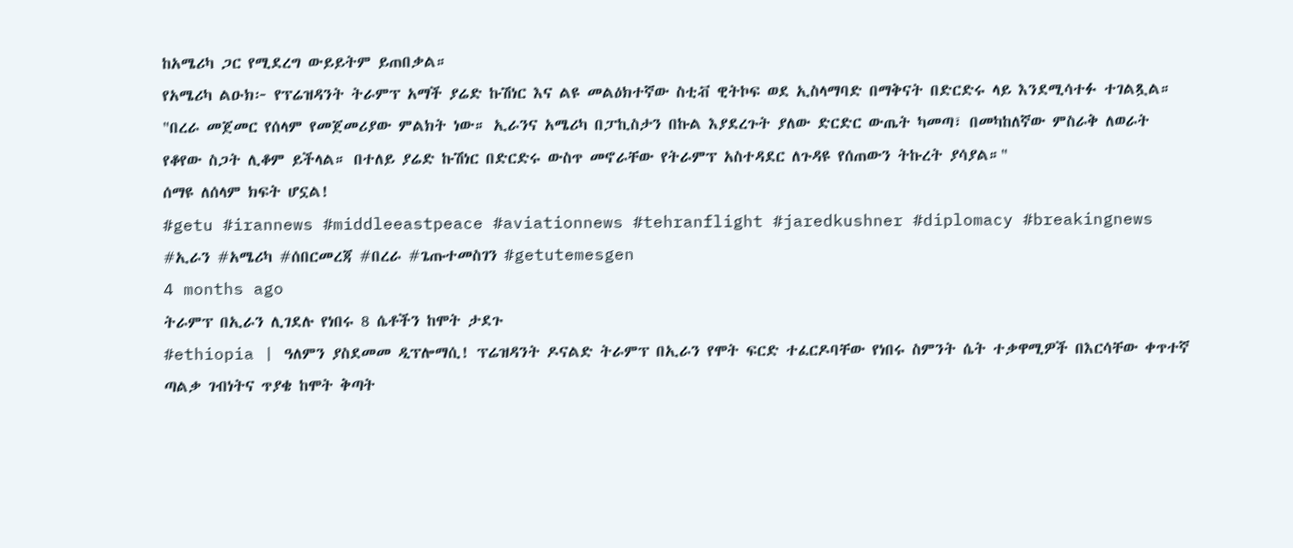ከአሜሪካ ጋር የሚደረግ ውይይትም ይጠበቃል።
የአሜሪካ ልዑክ፦ የፕሬዝዳንት ትራምፕ አማች ያሬድ ኩሽነር እና ልዩ መልዕክተኛው ስቲቭ ዊትኮፍ ወደ ኢስላማባድ በማቅናት በድርድሩ ላይ እንደሚሳተፉ ተገልጿል።
"በረራ መጀመር የሰላም የመጀመሪያው ምልክት ነው። ኢራንና አሜሪካ በፓኪስታን በኩል እያደረጉት ያለው ድርድር ውጤት ካመጣ፣ በመካከለኛው ምስራቅ ለወራት የቆየው ስጋት ሊቆም ይችላል። በተለይ ያሬድ ኩሽነር በድርድሩ ውስጥ መኖራቸው የትራምፕ አስተዳደር ለጉዳዩ የሰጠውን ትኩረት ያሳያል።"
ሰማዩ ለሰላም ክፍት ሆኗል!
#getu #irannews #middleeastpeace #aviationnews #tehranflight #jaredkushner #diplomacy #breakingnews #ኢራን #አሜሪካ #ሰበርመረጃ #በረራ #ጌጡተመስገን #getutemesgen
4 months ago
ትራምፕ በኢራን ሊገደሉ የነበሩ 8 ሴቶችን ከሞት ታደጉ
#ethiopia | ዓለምን ያስደመመ ዲፕሎማሲ! ፕሬዝዳንት ዶናልድ ትራምፕ በኢራን የሞት ፍርድ ተፈርዶባቸው የነበሩ ስምንት ሴት ተቃዋሚዎች በእርሳቸው ቀጥተኛ ጣልቃ ገብነትና ጥያቄ ከሞት ቅጣት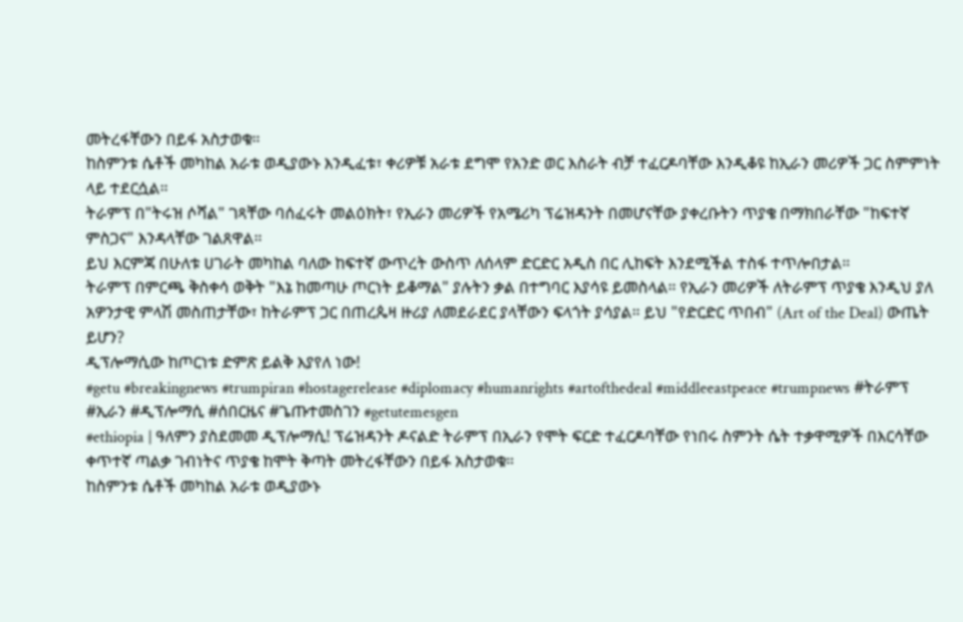መትረፋቸውን በይፋ አስታወቁ።
ከስምንቱ ሴቶች መካከል አራቱ ወዲያውኑ እንዲፈቱ፣ ቀሪዎቹ አራቱ ደግሞ የአንድ ወር እስራት ብቻ ተፈርዶባቸው እንዲቆዩ ከኢራን መሪዎች ጋር ስምምነት ላይ ተደርሷል።
ትራምፕ በ"ትሩዝ ሶሻል" ገጻቸው ባሰፈሩት መልዕክት፣ የኢራን መሪዎች የአሜሪካ ፕሬዝዳንት በመሆናቸው ያቀረቡትን ጥያቄ በማክበራቸው "ከፍተኛ ምስጋና" እንዳላቸው ገልጸዋል።
ይህ እርምጃ በሁለቱ ሀገራት መካከል ባለው ከፍተኛ ውጥረት ውስጥ ለሰላም ድርድር አዲስ በር ሊከፍት እንደሚችል ተስፋ ተጥሎበታል።
ትራምፕ በምርጫ ቅስቀሳ ወቅት "እኔ ከመጣሁ ጦርነት ይቆማል" ያሉትን ቃል በተግባር እያሳዩ ይመስላል። የኢራን መሪዎች ለትራምፕ ጥያቄ እንዲህ ያለ አዎንታዊ ምላሽ መስጠታቸው፣ ከትራምፕ ጋር በጠረጴዛ ዙሪያ ለመደራደር ያላቸውን ፍላጎት ያሳያል። ይህ "የድርድር ጥበብ" (Art of the Deal) ውጤት ይሆን?
ዲፕሎማሲው ከጦርነቱ ድምጽ ይልቅ እያየለ ነው!
#getu #breakingnews #trumpiran #hostagerelease #diplomacy #humanrights #artofthedeal #middleeastpeace #trumpnews #ትራምፕ #ኢራን #ዲፕሎማሲ #ሰበርዜና #ጌጡተመስገን #getutemesgen
#ethiopia | ዓለምን ያስደመመ ዲፕሎማሲ! ፕሬዝዳንት ዶናልድ ትራምፕ በኢራን የሞት ፍርድ ተፈርዶባቸው የነበሩ ስምንት ሴት ተቃዋሚዎች በእርሳቸው ቀጥተኛ ጣልቃ ገብነትና ጥያቄ ከሞት ቅጣት መትረፋቸውን በይፋ አስታወቁ።
ከስምንቱ ሴቶች መካከል አራቱ ወዲያውኑ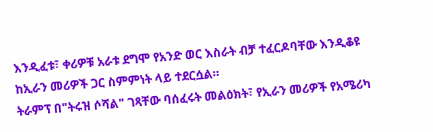እንዲፈቱ፣ ቀሪዎቹ አራቱ ደግሞ የአንድ ወር እስራት ብቻ ተፈርዶባቸው እንዲቆዩ ከኢራን መሪዎች ጋር ስምምነት ላይ ተደርሷል።
ትራምፕ በ"ትሩዝ ሶሻል" ገጻቸው ባሰፈሩት መልዕክት፣ የኢራን መሪዎች የአሜሪካ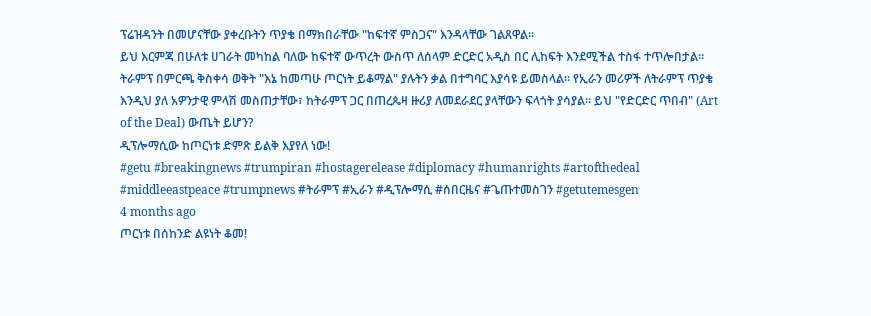ፕሬዝዳንት በመሆናቸው ያቀረቡትን ጥያቄ በማክበራቸው "ከፍተኛ ምስጋና" እንዳላቸው ገልጸዋል።
ይህ እርምጃ በሁለቱ ሀገራት መካከል ባለው ከፍተኛ ውጥረት ውስጥ ለሰላም ድርድር አዲስ በር ሊከፍት እንደሚችል ተስፋ ተጥሎበታል።
ትራምፕ በምርጫ ቅስቀሳ ወቅት "እኔ ከመጣሁ ጦርነት ይቆማል" ያሉትን ቃል በተግባር እያሳዩ ይመስላል። የኢራን መሪዎች ለትራምፕ ጥያቄ እንዲህ ያለ አዎንታዊ ምላሽ መስጠታቸው፣ ከትራምፕ ጋር በጠረጴዛ ዙሪያ ለመደራደር ያላቸውን ፍላጎት ያሳያል። ይህ "የድርድር ጥበብ" (Art of the Deal) ውጤት ይሆን?
ዲፕሎማሲው ከጦርነቱ ድምጽ ይልቅ እያየለ ነው!
#getu #breakingnews #trumpiran #hostagerelease #diplomacy #humanrights #artofthedeal #middleeastpeace #trumpnews #ትራምፕ #ኢራን #ዲፕሎማሲ #ሰበርዜና #ጌጡተመስገን #getutemesgen
4 months ago
ጦርነቱ በሰከንድ ልዩነት ቆመ!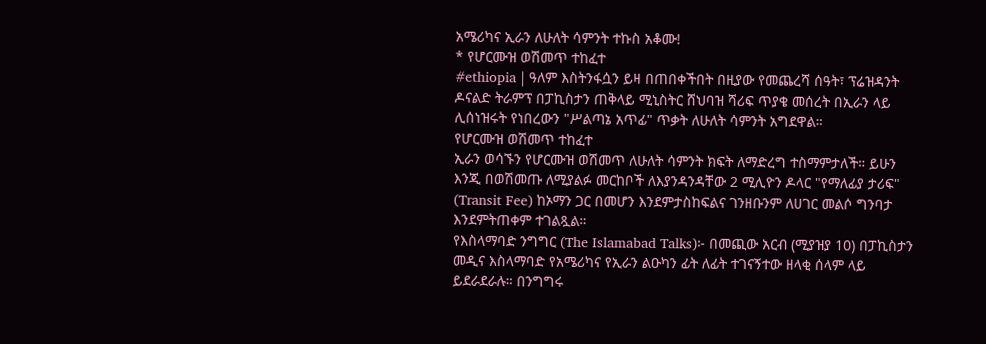አሜሪካና ኢራን ለሁለት ሳምንት ተኩስ አቆሙ!
* የሆርሙዝ ወሽመጥ ተከፈተ
#ethiopia | ዓለም እስትንፋሷን ይዛ በጠበቀችበት በዚያው የመጨረሻ ሰዓት፣ ፕሬዝዳንት ዶናልድ ትራምፕ በፓኪስታን ጠቅላይ ሚኒስትር ሸህባዝ ሻሪፍ ጥያቄ መሰረት በኢራን ላይ ሊሰነዝሩት የነበረውን "ሥልጣኔ አጥፊ" ጥቃት ለሁለት ሳምንት አግደዋል።
የሆርሙዝ ወሽመጥ ተከፈተ
ኢራን ወሳኙን የሆርሙዝ ወሽመጥ ለሁለት ሳምንት ክፍት ለማድረግ ተስማምታለች። ይሁን እንጂ በወሽመጡ ለሚያልፉ መርከቦች ለእያንዳንዳቸው 2 ሚሊዮን ዶላር "የማለፊያ ታሪፍ" (Transit Fee) ከኦማን ጋር በመሆን እንደምታስከፍልና ገንዘቡንም ለሀገር መልሶ ግንባታ እንደምትጠቀም ተገልጿል።
የእስላማባድ ንግግር (The Islamabad Talks)፦ በመጪው አርብ (ሚያዝያ 10) በፓኪስታን መዲና እስላማባድ የአሜሪካና የኢራን ልዑካን ፊት ለፊት ተገናኝተው ዘላቂ ሰላም ላይ ይደራደራሉ። በንግግሩ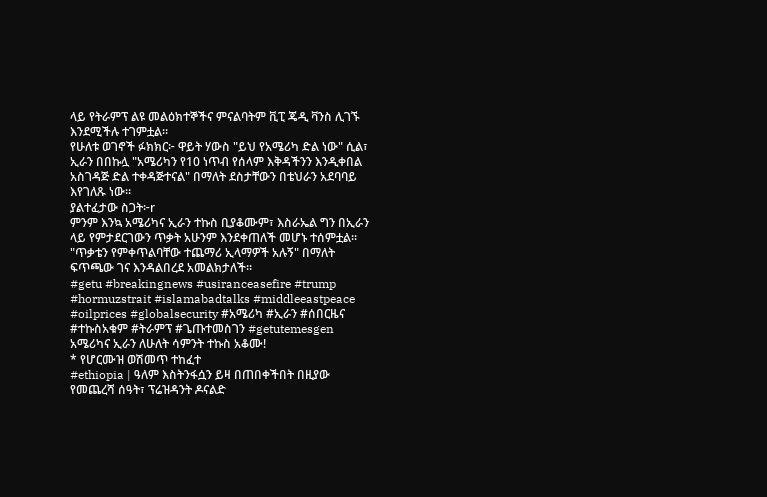ላይ የትራምፕ ልዩ መልዕክተኞችና ምናልባትም ቪፒ ጄዲ ቫንስ ሊገኙ እንደሚችሉ ተገምቷል።
የሁለቱ ወገኖች ፉክክር፦ ዋይት ሃውስ "ይህ የአሜሪካ ድል ነው" ሲል፣ ኢራን በበኩሏ "አሜሪካን የ10 ነጥብ የሰላም እቅዳችንን እንዲቀበል አስገዳጅ ድል ተቀዳጅተናል" በማለት ደስታቸውን በቴህራን አደባባይ እየገለጹ ነው።
ያልተፈታው ስጋት፦r
ምንም እንኳ አሜሪካና ኢራን ተኩስ ቢያቆሙም፣ እስራኤል ግን በኢራን ላይ የምታደርገውን ጥቃት አሁንም እንደቀጠለች መሆኑ ተሰምቷል። "ጥቃቴን የምቀጥልባቸው ተጨማሪ ኢላማዎች አሉኝ" በማለት ፍጥጫው ገና እንዳልበረደ አመልክታለች።
#getu #breakingnews #usiranceasefire #trump #hormuzstrait #islamabadtalks #middleeastpeace #oilprices #globalsecurity #አሜሪካ #ኢራን #ሰበርዜና #ተኩስአቁም #ትራምፕ #ጌጡተመስገን #getutemesgen
አሜሪካና ኢራን ለሁለት ሳምንት ተኩስ አቆሙ!
* የሆርሙዝ ወሽመጥ ተከፈተ
#ethiopia | ዓለም እስትንፋሷን ይዛ በጠበቀችበት በዚያው የመጨረሻ ሰዓት፣ ፕሬዝዳንት ዶናልድ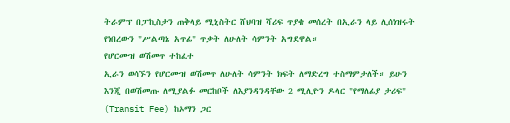ትራምፕ በፓኪስታን ጠቅላይ ሚኒስትር ሸህባዝ ሻሪፍ ጥያቄ መሰረት በኢራን ላይ ሊሰነዝሩት የነበረውን "ሥልጣኔ አጥፊ" ጥቃት ለሁለት ሳምንት አግደዋል።
የሆርሙዝ ወሽመጥ ተከፈተ
ኢራን ወሳኙን የሆርሙዝ ወሽመጥ ለሁለት ሳምንት ክፍት ለማድረግ ተስማምታለች። ይሁን እንጂ በወሽመጡ ለሚያልፉ መርከቦች ለእያንዳንዳቸው 2 ሚሊዮን ዶላር "የማለፊያ ታሪፍ" (Transit Fee) ከኦማን ጋር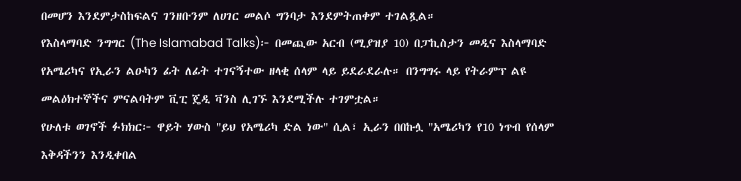በመሆን እንደምታስከፍልና ገንዘቡንም ለሀገር መልሶ ግንባታ እንደምትጠቀም ተገልጿል።
የእስላማባድ ንግግር (The Islamabad Talks)፦ በመጪው አርብ (ሚያዝያ 10) በፓኪስታን መዲና እስላማባድ የአሜሪካና የኢራን ልዑካን ፊት ለፊት ተገናኝተው ዘላቂ ሰላም ላይ ይደራደራሉ። በንግግሩ ላይ የትራምፕ ልዩ መልዕክተኞችና ምናልባትም ቪፒ ጄዲ ቫንስ ሊገኙ እንደሚችሉ ተገምቷል።
የሁለቱ ወገኖች ፉክክር፦ ዋይት ሃውስ "ይህ የአሜሪካ ድል ነው" ሲል፣ ኢራን በበኩሏ "አሜሪካን የ10 ነጥብ የሰላም እቅዳችንን እንዲቀበል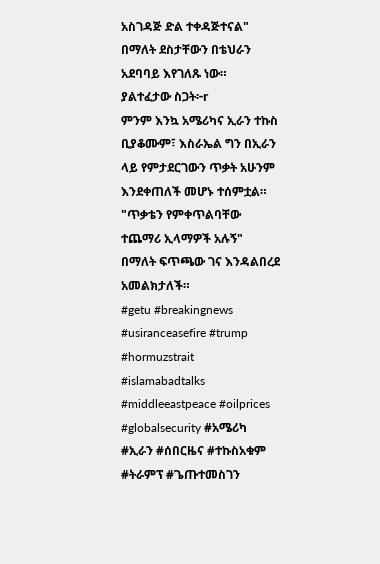አስገዳጅ ድል ተቀዳጅተናል" በማለት ደስታቸውን በቴህራን አደባባይ እየገለጹ ነው።
ያልተፈታው ስጋት፦r
ምንም እንኳ አሜሪካና ኢራን ተኩስ ቢያቆሙም፣ እስራኤል ግን በኢራን ላይ የምታደርገውን ጥቃት አሁንም እንደቀጠለች መሆኑ ተሰምቷል። "ጥቃቴን የምቀጥልባቸው ተጨማሪ ኢላማዎች አሉኝ" በማለት ፍጥጫው ገና እንዳልበረደ አመልክታለች።
#getu #breakingnews #usiranceasefire #trump #hormuzstrait #islamabadtalks #middleeastpeace #oilprices #globalsecurity #አሜሪካ #ኢራን #ሰበርዜና #ተኩስአቁም #ትራምፕ #ጌጡተመስገን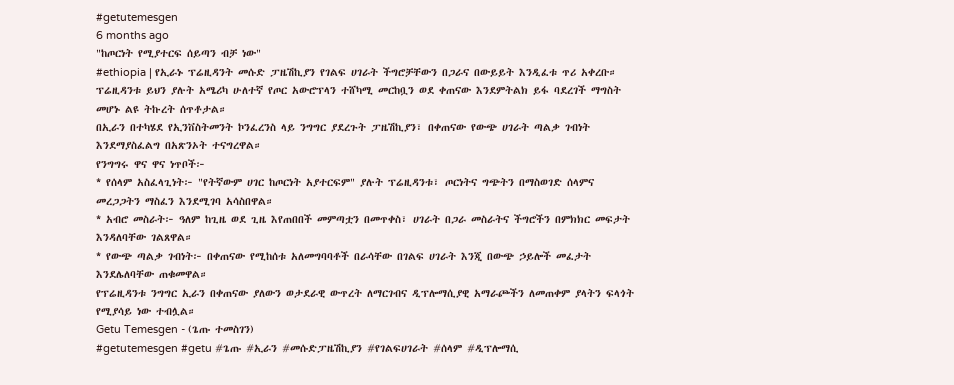#getutemesgen
6 months ago
"ከጦርነት የሚያተርፍ ሰይጣን ብቻ ነው"
#ethiopia | የኢራኑ ፕሬዚዳንት መሱድ ፓዜሽኪያን የገልፍ ሀገራት ችግሮቻቸውን በጋራና በውይይት እንዲፈቱ ጥሪ አቀረቡ። ፕሬዚዳንቱ ይህን ያሉት አሜሪካ ሁለተኛ የጦር አውሮፕላን ተሸካሚ መርከቧን ወደ ቀጠናው እንደምትልክ ይፋ ባደረገች ማግስት መሆኑ ልዩ ትኩረት ሰጥቶታል።
በኢራን በተካሄደ የኢንቨስትመንት ኮንፈረንስ ላይ ንግግር ያደረጉት ፓዜሽኪያን፣ በቀጠናው የውጭ ሀገራት ጣልቃ ገብነት እንደማያስፈልግ በአጽንኦት ተናግረዋል።
የንግግሩ ዋና ዋና ነጥቦች፦
* የሰላም አስፈላጊነት፦ "የትኛውም ሀገር ከጦርነት አያተርፍም" ያሉት ፕሬዚዳንቱ፣ ጦርነትና ግጭትን በማስወገድ ሰላምና መረጋጋትን ማስፈን እንደሚገባ አሳስበዋል።
* አብሮ መስራት፦ ዓለም ከጊዜ ወደ ጊዜ እየጠበበች መምጣቷን በመጥቀስ፣ ሀገራት በጋራ መስራትና ችግሮችን በምክክር መፍታት እንዳለባቸው ገልጸዋል።
* የውጭ ጣልቃ ገብነት፦ በቀጠናው የሚከሰቱ አለመግባባቶች በራሳቸው በገልፍ ሀገራት እንጂ በውጭ ኃይሎች መፈታት እንደሌለባቸው ጠቁመዋል።
የፕሬዚዳንቱ ንግግር ኢራን በቀጠናው ያለውን ወታደራዊ ውጥረት ለማርገብና ዲፕሎማሲያዊ አማራጮችን ለመጠቀም ያላትን ፍላጎት የሚያሳይ ነው ተብሏል።
Getu Temesgen - (ጌጡ ተመስገን)
#getutemesgen #getu #ጌጡ #ኢራን #መሱድፓዜሽኪያን #የገልፍሀገራት #ሰላም #ዲፕሎማሲ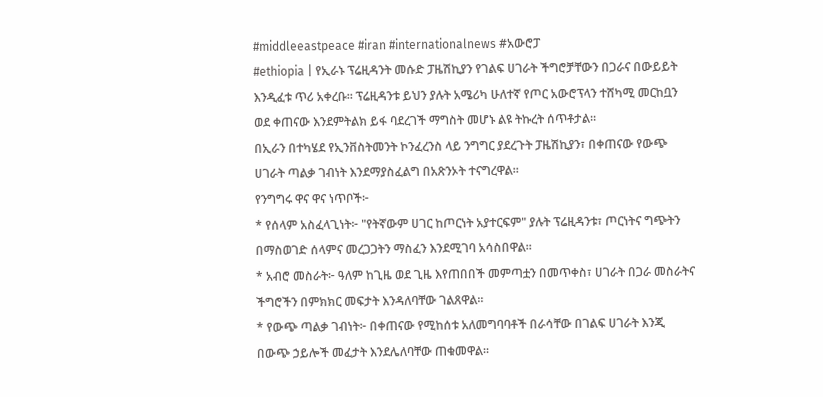#middleeastpeace #iran #internationalnews #አውሮፓ
#ethiopia | የኢራኑ ፕሬዚዳንት መሱድ ፓዜሽኪያን የገልፍ ሀገራት ችግሮቻቸውን በጋራና በውይይት እንዲፈቱ ጥሪ አቀረቡ። ፕሬዚዳንቱ ይህን ያሉት አሜሪካ ሁለተኛ የጦር አውሮፕላን ተሸካሚ መርከቧን ወደ ቀጠናው እንደምትልክ ይፋ ባደረገች ማግስት መሆኑ ልዩ ትኩረት ሰጥቶታል።
በኢራን በተካሄደ የኢንቨስትመንት ኮንፈረንስ ላይ ንግግር ያደረጉት ፓዜሽኪያን፣ በቀጠናው የውጭ ሀገራት ጣልቃ ገብነት እንደማያስፈልግ በአጽንኦት ተናግረዋል።
የንግግሩ ዋና ዋና ነጥቦች፦
* የሰላም አስፈላጊነት፦ "የትኛውም ሀገር ከጦርነት አያተርፍም" ያሉት ፕሬዚዳንቱ፣ ጦርነትና ግጭትን በማስወገድ ሰላምና መረጋጋትን ማስፈን እንደሚገባ አሳስበዋል።
* አብሮ መስራት፦ ዓለም ከጊዜ ወደ ጊዜ እየጠበበች መምጣቷን በመጥቀስ፣ ሀገራት በጋራ መስራትና ችግሮችን በምክክር መፍታት እንዳለባቸው ገልጸዋል።
* የውጭ ጣልቃ ገብነት፦ በቀጠናው የሚከሰቱ አለመግባባቶች በራሳቸው በገልፍ ሀገራት እንጂ በውጭ ኃይሎች መፈታት እንደሌለባቸው ጠቁመዋል።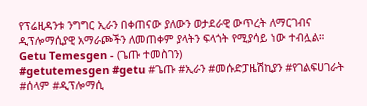የፕሬዚዳንቱ ንግግር ኢራን በቀጠናው ያለውን ወታደራዊ ውጥረት ለማርገብና ዲፕሎማሲያዊ አማራጮችን ለመጠቀም ያላትን ፍላጎት የሚያሳይ ነው ተብሏል።
Getu Temesgen - (ጌጡ ተመስገን)
#getutemesgen #getu #ጌጡ #ኢራን #መሱድፓዜሽኪያን #የገልፍሀገራት #ሰላም #ዲፕሎማሲ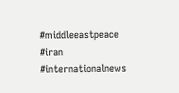#middleeastpeace #iran #internationalnews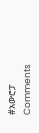#አውሮፓ
Comments